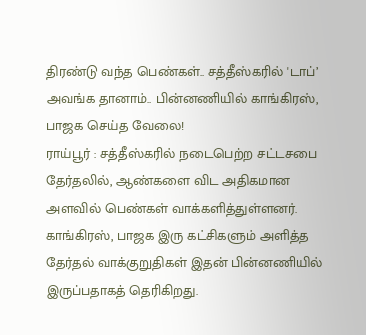திரண்டு வந்த பெண்கள்.. சத்தீஸ்கரில் 'டாப்’ அவங்க தானாம்.. பின்னணியில் காங்கிரஸ், பாஜக செய்த வேலை!
ராய்பூர் : சத்தீஸ்கரில் நடைபெற்ற சட்டசபை தேர்தலில், ஆண்களை விட அதிகமான அளவில் பெண்கள் வாக்களித்துள்ளனர். காங்கிரஸ், பாஜக இரு கட்சிகளும் அளித்த தேர்தல் வாக்குறுதிகள் இதன் பின்னணியில் இருப்பதாகத் தெரிகிறது.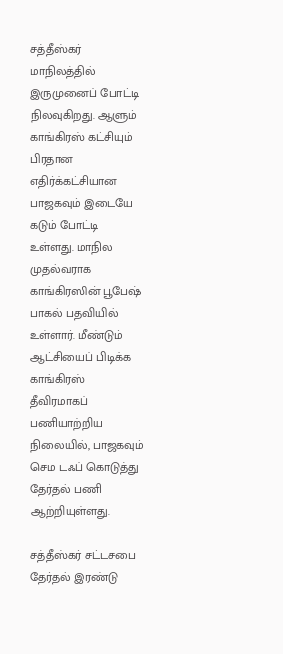சத்தீஸ்கர் மாநிலத்தில் இருமுனைப் போட்டி நிலவுகிறது. ஆளும் காங்கிரஸ் கட்சியும் பிரதான எதிர்க்கட்சியான பாஜகவும் இடையே கடும் போட்டி உள்ளது. மாநில முதல்வராக காங்கிரஸின் பூபேஷ் பாகல் பதவியில் உள்ளார். மீண்டும் ஆட்சியைப் பிடிக்க காங்கிரஸ் தீவிரமாகப் பணியாற்றிய நிலையில், பாஜகவும் செம டஃப் கொடுத்து தேர்தல் பணி ஆற்றியுள்ளது.

சத்தீஸ்கர் சட்டசபை தேர்தல் இரண்டு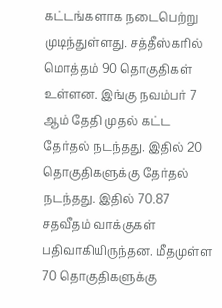கட்டங்களாக நடைபெற்று முடிந்துள்ளது. சத்தீஸ்கரில் மொத்தம் 90 தொகுதிகள் உள்ளன. இங்கு நவம்பர் 7 ஆம் தேதி முதல் கட்ட தேர்தல் நடந்தது. இதில் 20 தொகுதிகளுக்கு தேர்தல் நடந்தது. இதில் 70.87 சதவீதம் வாக்குகள் பதிவாகியிருந்தன. மீதமுள்ள 70 தொகுதிகளுக்கு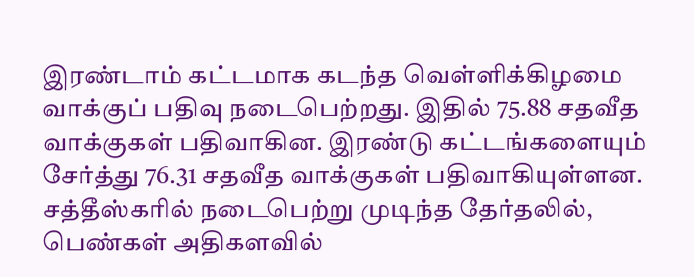இரண்டாம் கட்டமாக கடந்த வெள்ளிக்கிழமை வாக்குப் பதிவு நடைபெற்றது. இதில் 75.88 சதவீத வாக்குகள் பதிவாகின. இரண்டு கட்டங்களையும் சேர்த்து 76.31 சதவீத வாக்குகள் பதிவாகியுள்ளன.
சத்தீஸ்கரில் நடைபெற்று முடிந்த தேர்தலில், பெண்கள் அதிகளவில்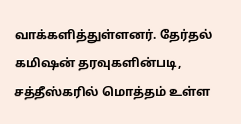வாக்களித்துள்ளனர். தேர்தல் கமிஷன் தரவுகளின்படி, சத்தீஸ்கரில் மொத்தம் உள்ள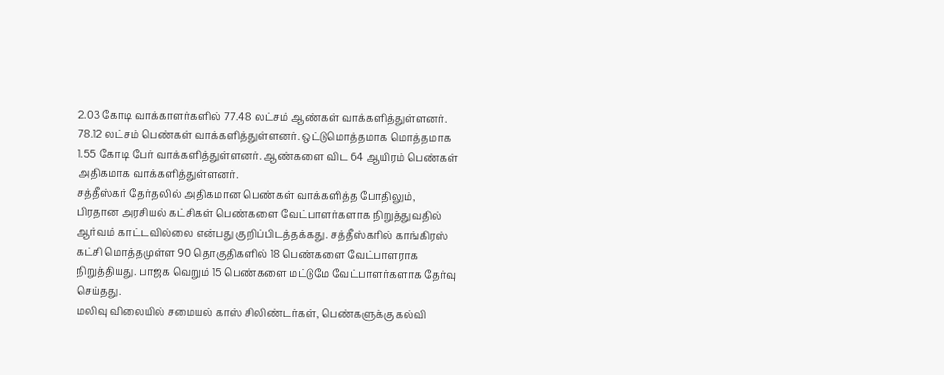2.03 கோடி வாக்காளர்களில் 77.48 லட்சம் ஆண்கள் வாக்களித்துள்ளனர். 78.12 லட்சம் பெண்கள் வாக்களித்துள்ளனர். ஒட்டுமொத்தமாக மொத்தமாக 1.55 கோடி பேர் வாக்களித்துள்ளனர். ஆண்களை விட 64 ஆயிரம் பெண்கள் அதிகமாக வாக்களித்துள்ளனர்.
சத்தீஸ்கர் தேர்தலில் அதிகமான பெண்கள் வாக்களித்த போதிலும், பிரதான அரசியல் கட்சிகள் பெண்களை வேட்பாளர்களாக நிறுத்துவதில் ஆர்வம் காட்டவில்லை என்பது குறிப்பிடத்தக்கது. சத்தீஸ்கரில் காங்கிரஸ் கட்சி மொத்தமுள்ள 90 தொகுதிகளில் 18 பெண்களை வேட்பாளராக நிறுத்தியது. பாஜக வெறும் 15 பெண்களை மட்டுமே வேட்பாளர்களாக தேர்வு செய்தது.
மலிவு விலையில் சமையல் காஸ் சிலிண்டர்கள், பெண்களுக்கு கல்வி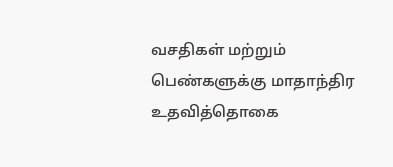வசதிகள் மற்றும் பெண்களுக்கு மாதாந்திர உதவித்தொகை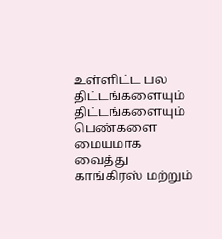உள்ளிட்ட பல திட்டங்களையும் திட்டங்களையும் பெண்களை மையமாக வைத்து காங்கிரஸ் மற்றும்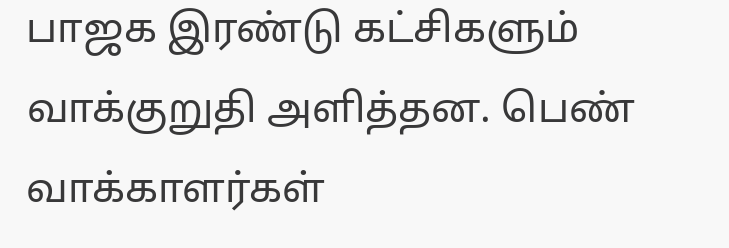பாஜக இரண்டு கட்சிகளும் வாக்குறுதி அளித்தன. பெண் வாக்காளர்கள்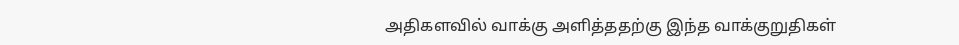அதிகளவில் வாக்கு அளித்ததற்கு இந்த வாக்குறுதிகள்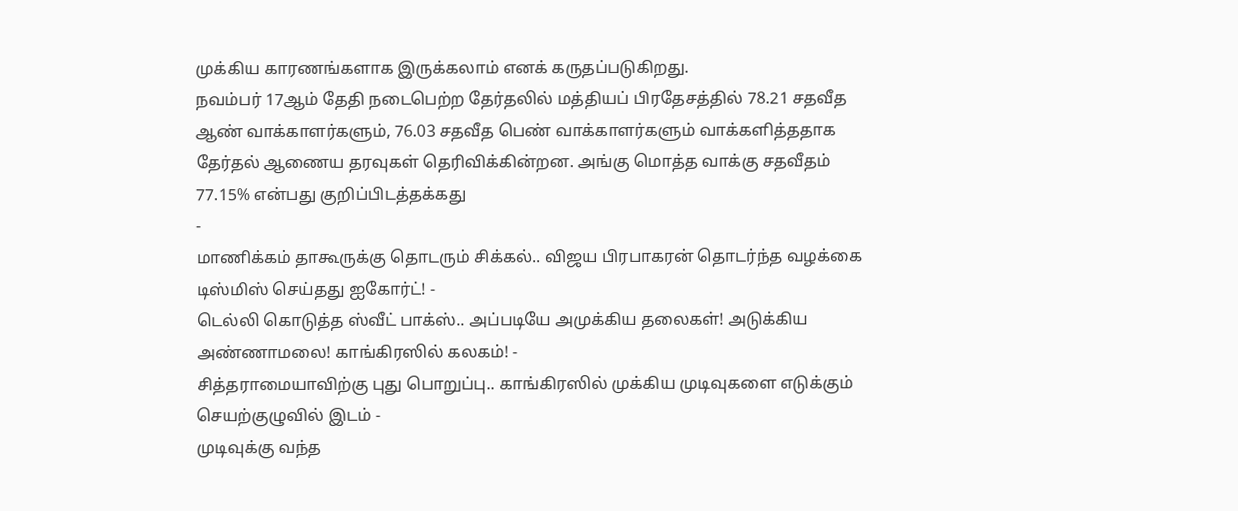முக்கிய காரணங்களாக இருக்கலாம் எனக் கருதப்படுகிறது.
நவம்பர் 17ஆம் தேதி நடைபெற்ற தேர்தலில் மத்தியப் பிரதேசத்தில் 78.21 சதவீத ஆண் வாக்காளர்களும், 76.03 சதவீத பெண் வாக்காளர்களும் வாக்களித்ததாக தேர்தல் ஆணைய தரவுகள் தெரிவிக்கின்றன. அங்கு மொத்த வாக்கு சதவீதம் 77.15% என்பது குறிப்பிடத்தக்கது
-
மாணிக்கம் தாகூருக்கு தொடரும் சிக்கல்.. விஜய பிரபாகரன் தொடர்ந்த வழக்கை டிஸ்மிஸ் செய்தது ஐகோர்ட்! -
டெல்லி கொடுத்த ஸ்வீட் பாக்ஸ்.. அப்படியே அமுக்கிய தலைகள்! அடுக்கிய அண்ணாமலை! காங்கிரஸில் கலகம்! -
சித்தராமையாவிற்கு புது பொறுப்பு.. காங்கிரஸில் முக்கிய முடிவுகளை எடுக்கும் செயற்குழுவில் இடம் -
முடிவுக்கு வந்த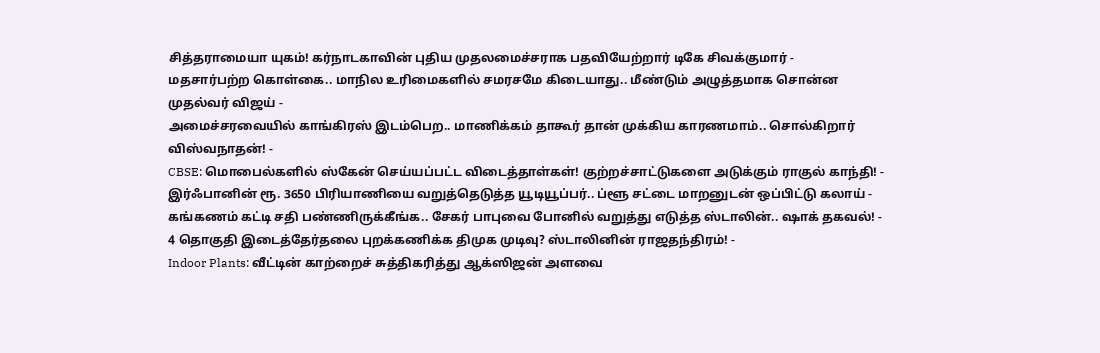சித்தராமையா யுகம்! கர்நாடகாவின் புதிய முதலமைச்சராக பதவியேற்றார் டிகே சிவக்குமார் -
மதசார்பற்ற கொள்கை.. மாநில உரிமைகளில் சமரசமே கிடையாது.. மீண்டும் அழுத்தமாக சொன்ன முதல்வர் விஜய் -
அமைச்சரவையில் காங்கிரஸ் இடம்பெற.. மாணிக்கம் தாகூர் தான் முக்கிய காரணமாம்.. சொல்கிறார் விஸ்வநாதன்! -
CBSE: மொபைல்களில் ஸ்கேன் செய்யப்பட்ட விடைத்தாள்கள்! குற்றச்சாட்டுகளை அடுக்கும் ராகுல் காந்தி! -
இர்ஃபானின் ரூ. 3650 பிரியாணியை வறுத்தெடுத்த யூடியூப்பர்.. ப்ளூ சட்டை மாறனுடன் ஒப்பிட்டு கலாய் -
கங்கணம் கட்டி சதி பண்ணிருக்கீங்க.. சேகர் பாபுவை போனில் வறுத்து எடுத்த ஸ்டாலின்.. ஷாக் தகவல்! -
4 தொகுதி இடைத்தேர்தலை புறக்கணிக்க திமுக முடிவு? ஸ்டாலினின் ராஜதந்திரம்! -
Indoor Plants: வீட்டின் காற்றைச் சுத்திகரித்து ஆக்ஸிஜன் அளவை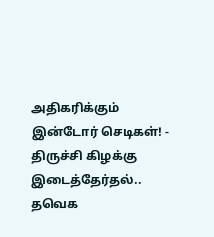அதிகரிக்கும் இன்டோர் செடிகள்! -
திருச்சி கிழக்கு இடைத்தேர்தல்.. தவெக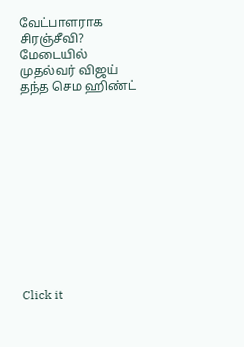வேட்பாளராக சிரஞ்சீவி? மேடையில் முதல்வர் விஜய் தந்த செம ஹிண்ட்












Click it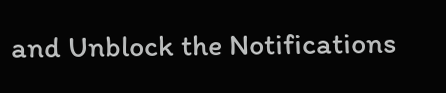and Unblock the Notifications